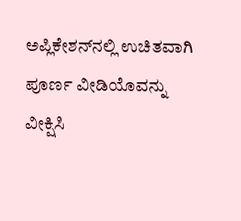ಅಪ್ಲಿಕೇಶನ್‌ನಲ್ಲಿ ಉಚಿತವಾಗಿ ಪೂರ್ಣ ವೀಡಿಯೊವನ್ನು ವೀಕ್ಷಿಸಿ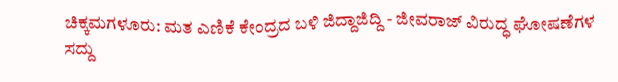ಚಿಕ್ಕಮಗಳೂರು: ಮತ ಎಣಿಕೆ ಕೇಂದ್ರದ ಬಳಿ ಜಿದ್ದಾಜಿದ್ದಿ - ಜೀವರಾಜ್ ವಿರುದ್ಧ ಘೋಷಣೆಗಳ ಸದ್ದು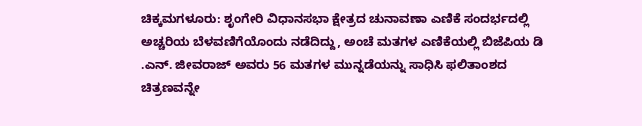ಚಿಕ್ಕಮಗಳೂರು: ಶೃಂಗೇರಿ ವಿಧಾನಸಭಾ ಕ್ಷೇತ್ರದ ಚುನಾವಣಾ ಎಣಿಕೆ ಸಂದರ್ಭದಲ್ಲಿ ಅಚ್ಚರಿಯ ಬೆಳವಣಿಗೆಯೊಂದು ನಡೆದಿದ್ದು, ಅಂಚೆ ಮತಗಳ ಎಣಿಕೆಯಲ್ಲಿ ಬಿಜೆಪಿಯ ಡಿ .ಎನ್. ಜೀವರಾಜ್ ಅವರು 56 ಮತಗಳ ಮುನ್ನಡೆಯನ್ನು ಸಾಧಿಸಿ ಫಲಿತಾಂಶದ ಚಿತ್ರಣವನ್ನೇ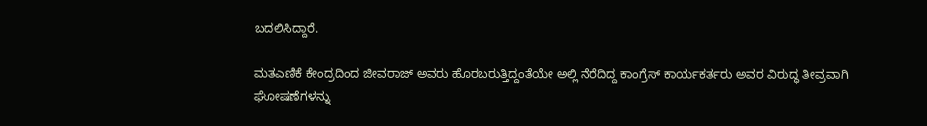ಬದಲಿಸಿದ್ದಾರೆ.

ಮತಎಣಿಕೆ ಕೇಂದ್ರದಿಂದ ಜೀವರಾಜ್ ಅವರು ಹೊರಬರುತ್ತಿದ್ದಂತೆಯೇ ಅಲ್ಲಿ ನೆರೆದಿದ್ದ ಕಾಂಗ್ರೆಸ್ ಕಾರ್ಯಕರ್ತರು ಅವರ ವಿರುದ್ಧ ತೀವ್ರವಾಗಿ ಘೋಷಣೆಗಳನ್ನು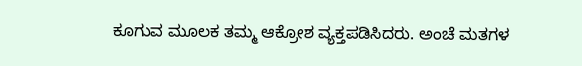ಕೂಗುವ ಮೂಲಕ ತಮ್ಮ ಆಕ್ರೋಶ ವ್ಯಕ್ತಪಡಿಸಿದರು. ಅಂಚೆ ಮತಗಳ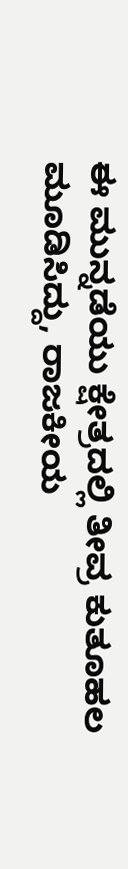ಈ ಮುನ್ನಡೆಯು ಕ್ಷೇತ್ರದಲ್ಲಿ ತೀವ್ರ ಕುತೂಹಲ ಮೂಡಿಸಿದ್ದು, ರಾಜಕೀಯ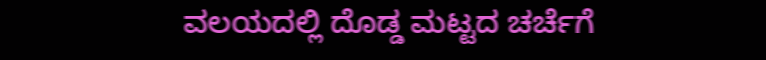ವಲಯದಲ್ಲಿ ದೊಡ್ಡ ಮಟ್ಟದ ಚರ್ಚೆಗೆ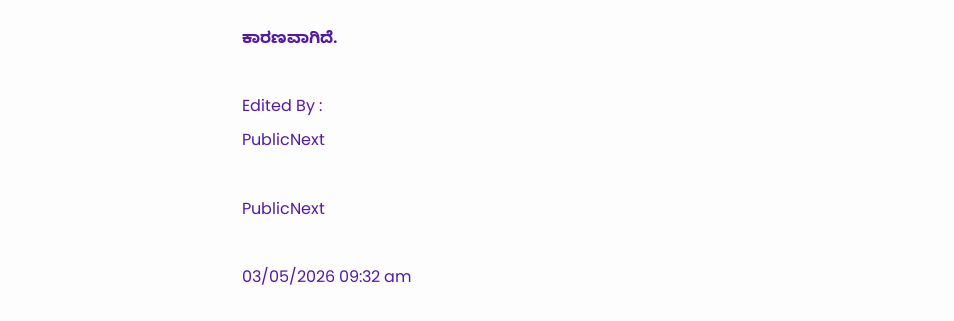ಕಾರಣವಾಗಿದೆ.

Edited By :
PublicNext

PublicNext

03/05/2026 09:32 am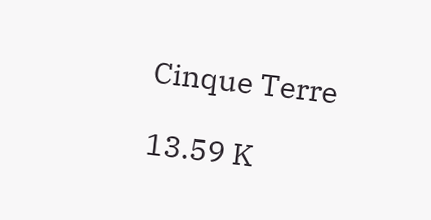Cinque Terre

13.59 K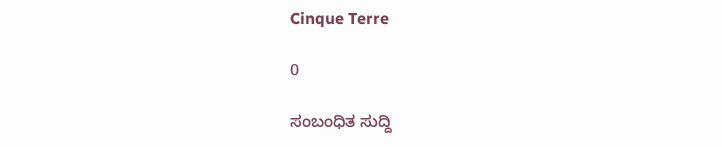Cinque Terre

0

ಸಂಬಂಧಿತ ಸುದ್ದಿ